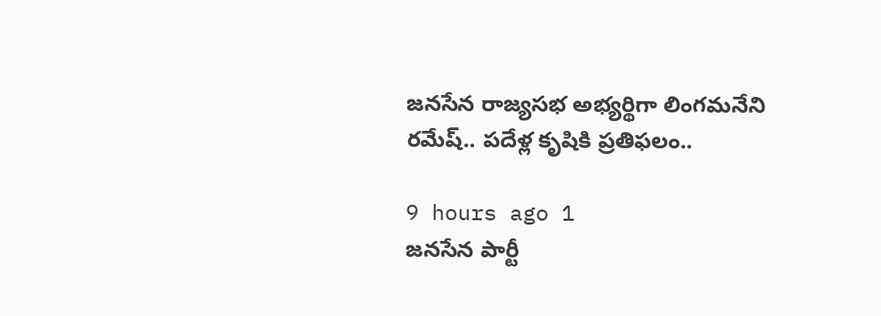జనసేన రాజ్యసభ అభ్యర్థిగా లింగమనేని రమేష్.. పదేళ్ల కృషికి ప్రతిఫలం..

9 hours ago 1
జనసేన పార్టీ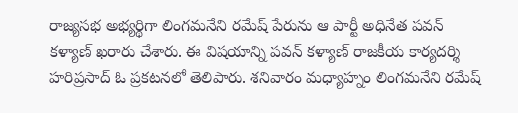రాజ్యసభ అభ్యర్థిగా లింగమనేని రమేష్ పేరును ఆ పార్టీ అధినేత పవన్ కళ్యాణ్ ఖరారు చేశారు. ఈ విషయాన్ని పవన్ కళ్యాణ్ రాజకీయ కార్యదర్శి హరిప్రసాద్ ఓ ప్రకటనలో తెలిపారు. శనివారం మధ్యాహ్నం లింగమనేని రమేష్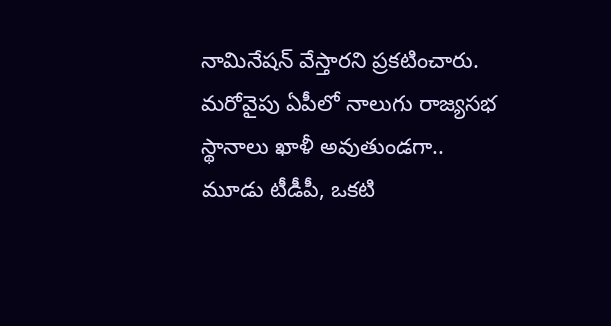నామినేషన్ వేస్తారని ప్రకటించారు. మరోవైపు ఏపీలో నాలుగు రాజ్యసభ స్థానాలు ఖాళీ అవుతుండగా.. మూడు టీడీపీ, ఒకటి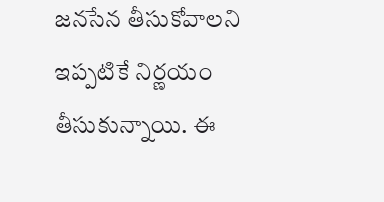జనసేన తీసుకోవాలని ఇప్పటికే నిర్ణయం తీసుకున్నాయి. ఈ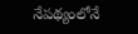నేపథ్యంలోనే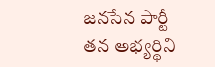జనసేన పార్టీ తన అభ్యర్థిని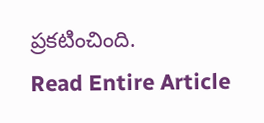ప్రకటించింది.
Read Entire Article